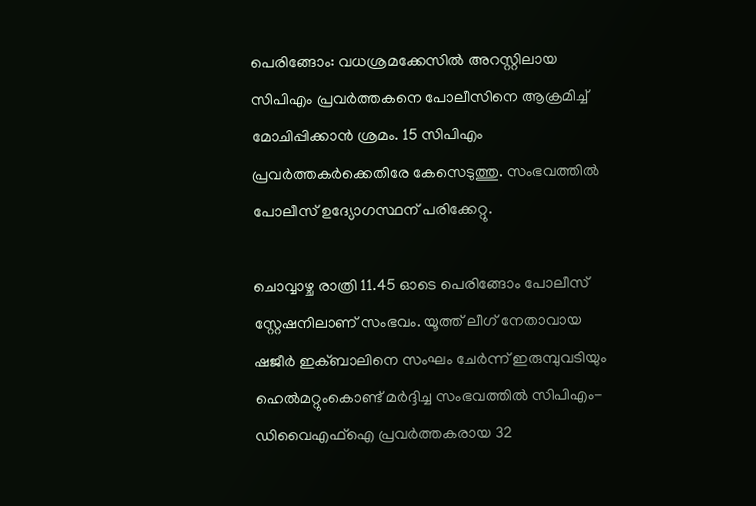പെരിങ്ങോം: വധശ്രമക്കേസിൽ അറസ്റ്റിലായ സിപിഎം പ്രവർത്തകനെ പോലീസിനെ ആക്രമിച്ച് മോചിപ്പിക്കാൻ ശ്രമം. 15 സിപിഎം പ്രവർത്തകർക്കെതിരേ കേസെടുത്തു. സംഭവത്തിൽ പോലീസ് ഉദ്യോഗസ്ഥന് പരിക്കേറ്റു.

ചൊവ്വാഴ്ച രാത്രി 11.45 ഓടെ പെരിങ്ങോം പോലീസ് സ്റ്റേഷനിലാണ് സംഭവം. യൂത്ത് ലീഗ് നേതാവായ ഷജീര്‍ ഇക്ബാലിനെ സംഘം ചേര്‍ന്ന് ഇരുമ്പുവടിയും ഹെല്‍മറ്റുംകൊണ്ട് മര്‍ദ്ദിച്ച സംഭവത്തില്‍ സിപിഎം-ഡിവൈഎഫ്‌ഐ പ്രവര്‍ത്തകരായ 32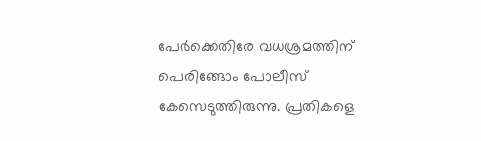പേർക്കെതിരേ വധശ്രമത്തിന് പെരിങ്ങോം പോലീസ് കേസെടുത്തിരുന്നു. പ്രതികളെ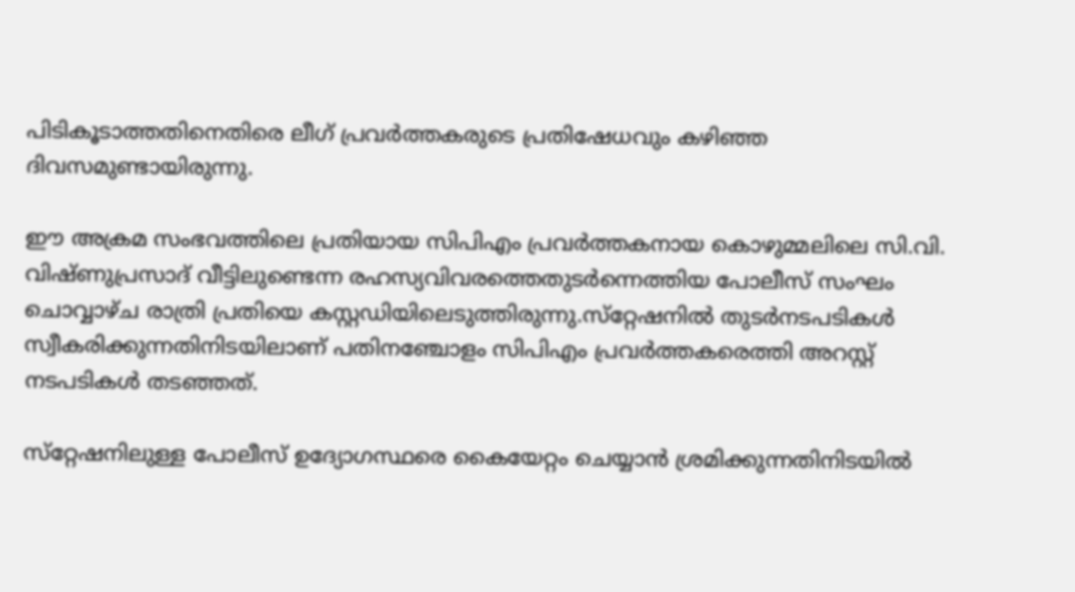പിടികൂടാത്തതിനെതിരെ ലീഗ് പ്രവര്‍ത്തകരുടെ പ്രതിഷേധവും കഴിഞ്ഞ ദിവസമുണ്ടായിരുന്നു.

ഈ അക്രമ സംഭവത്തിലെ പ്രതിയായ സിപിഎം പ്രവർത്തകനായ കൊഴുമ്മലിലെ സി.വി. വിഷ്ണുപ്രസാദ് വീട്ടിലുണ്ടെന്ന രഹസ്യവിവരത്തെതുടര്‍ന്നെത്തിയ പോലീസ് സംഘം ചൊവ്വാഴ്ച രാത്രി പ്രതിയെ കസ്റ്റഡിയിലെടുത്തിരുന്നു.സ്‌റ്റേഷനില്‍ തുടര്‍നടപടികള്‍ സ്വീകരിക്കുന്നതിനിടയിലാണ് പതിനഞ്ചോളം സിപിഎം പ്രവര്‍ത്തകരെത്തി അറസ്റ്റ് നടപടികള്‍ തടഞ്ഞത്.

സ്‌റ്റേഷനിലുള്ള പോലീസ് ഉദ്യോഗസ്ഥരെ കൈയേറ്റം ചെയ്യാന്‍ ശ്രമിക്കുന്നതിനിടയില്‍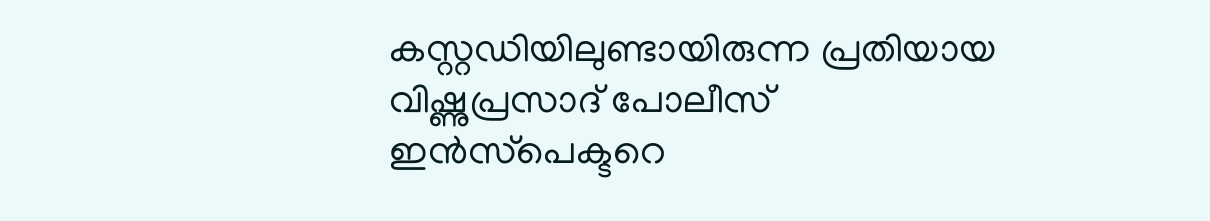കസ്റ്റഡിയിലുണ്ടായിരുന്ന പ്രതിയായ വിഷ്ണുപ്രസാദ് പോലീസ് ഇന്‍സ്‌പെക്ടറെ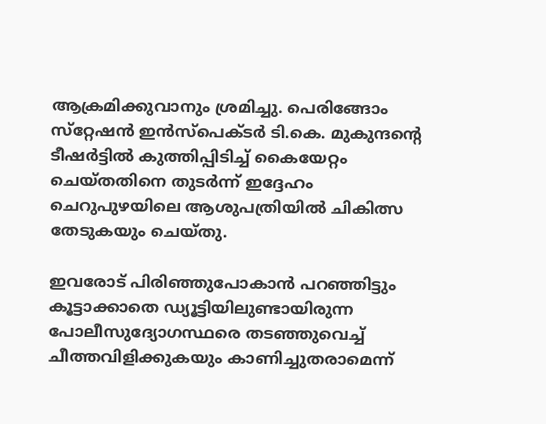ആക്രമിക്കുവാനും ശ്രമിച്ചു. പെരിങ്ങോം സ്‌റ്റേഷന്‍ ഇന്‍സ്‌പെക്ടര്‍ ടി.കെ. മുകുന്ദന്‍റെ ടീഷര്‍ട്ടില്‍ കുത്തിപ്പിടിച്ച് കൈയേറ്റം ചെയ്തതിനെ തുടര്‍ന്ന് ഇദ്ദേഹം ചെറുപുഴയിലെ ആശുപത്രിയില്‍ ചികിത്സ തേടുകയും ചെയ്തു.

ഇവരോട് പിരിഞ്ഞുപോകാന്‍ പറഞ്ഞിട്ടും കൂട്ടാക്കാതെ ഡ്യൂട്ടിയിലുണ്ടായിരുന്ന പോലീസുദ്യോഗസ്ഥരെ തടഞ്ഞുവെച്ച് ചീത്തവിളിക്കുകയും കാണിച്ചുതരാമെന്ന്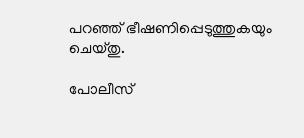പറഞ്ഞ് ഭീഷണിപ്പെടുത്തുകയും ചെയ്തു.

പോലീസ്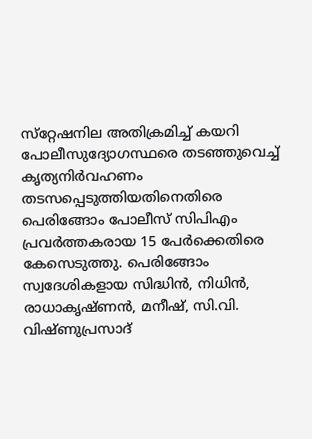സ്‌റ്റേഷനില‍ അതിക്രമിച്ച് കയറി പോലീസുദ്യോഗസ്ഥരെ തടഞ്ഞുവെച്ച് കൃത്യനിര്‍വഹണം തടസപ്പെടുത്തിയതിനെതിരെ പെരിങ്ങോം പോലീസ് സിപിഎം പ്രവര്‍ത്തകരായ 15 പേര്‍ക്കെതിരെ കേസെടുത്തു. പെരിങ്ങോം സ്വദേശികളായ സിദ്ധിന്‍, നിധിന്‍, രാധാകൃഷ്ണന്‍, മനീഷ്, സി.വി. വിഷ്ണുപ്രസാദ്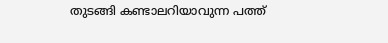തുടങ്ങി കണ്ടാലറിയാവുന്ന പത്ത്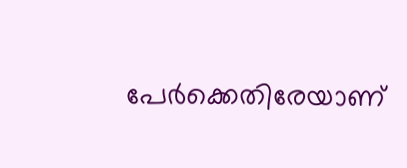പേർക്കെതിരേയാണ്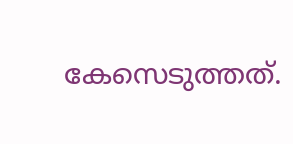കേസെടുത്തത്.